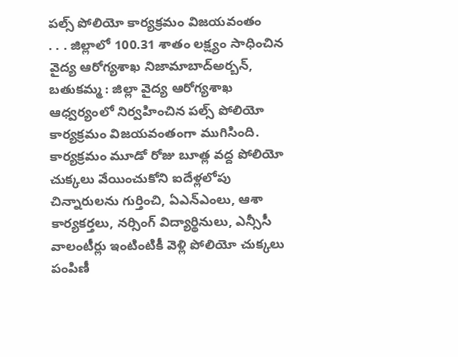పల్స్ పోలియో కార్యక్రమం విజయవంతం
. . . జిల్లాలో 100.31 శాతం లక్ష్యం సాధించిన వైద్య ఆరోగ్యశాఖ నిజామాబాద్అర్బన్, బతుకమ్మ : జిల్లా వైద్య ఆరోగ్యశాఖ ఆధ్వర్యంలో నిర్వహించిన పల్స్ పోలియో కార్యక్రమం విజయవంతంగా ముగిసింది. కార్యక్రమం మూడో రోజు బూత్ల వద్ద పోలియో చుక్కలు వేయించుకోని ఐదేళ్లలోపు చిన్నారులను గుర్తించి, ఏఎన్ఎంలు, ఆశా కార్యకర్తలు, నర్సింగ్ విద్యార్థినులు, ఎన్సీసీ వాలంటీర్లు ఇంటింటికీ వెళ్లి పోలియో చుక్కలు పంపిణీ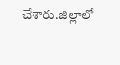చేశారు.జిల్లాలో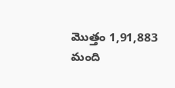మొత్తం 1,91,883 మంది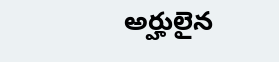అర్హులైన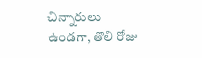చిన్నారులు ఉండగా, తొలి రోజు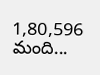1,80,596 మంది...